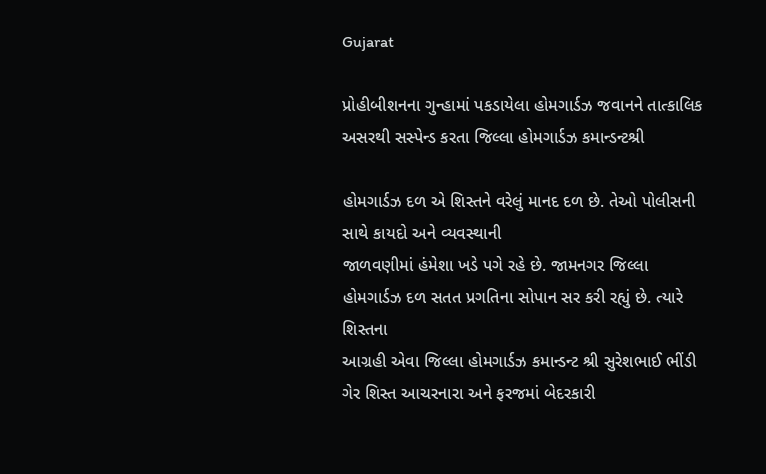Gujarat

પ્રોહીબીશનના ગુન્હામાં પકડાયેલા હોમગાર્ડઝ જવાનને તાત્કાલિક અસરથી સસ્પેન્ડ કરતા જિલ્લા હોમગાર્ડઝ કમાન્ડન્ટશ્રી

હોમગાર્ડઝ દળ એ શિસ્તને વરેલું માનદ દળ છે. તેઓ પોલીસની સાથે કાયદો અને વ્યવસ્થાની
જાળવણીમાં હંમેશા ખડે પગે રહે છે. જામનગર જિલ્લા હોમગાર્ડઝ દળ સતત પ્રગતિના સોપાન સર કરી રહ્યું છે. ત્યારે શિસ્તના
આગ્રહી એવા જિલ્લા હોમગાર્ડઝ કમાન્ડન્ટ શ્રી સુરેશભાઈ ભીંડી ગેર શિસ્ત આચરનારા અને ફરજમાં બેદરકારી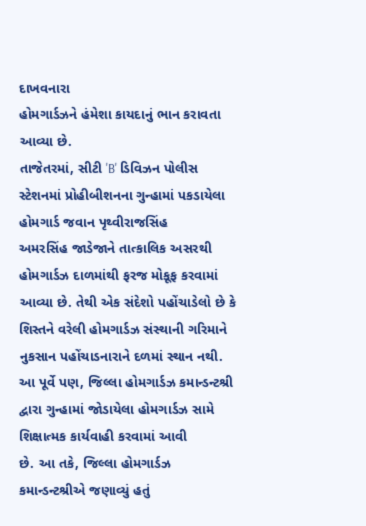દાખવનારા
હોમગાર્ડઝને હંમેશા કાયદાનું ભાન કરાવતા આવ્યા છે.
તાજેતરમાં, સીટી 'B' ડિવિઝન પોલીસ સ્ટેશનમાં પ્રોહીબીશનના ગુન્હામાં પકડાયેલા હોમગાર્ડ જવાન પૃથ્વીરાજસિંહ
અમરસિંહ જાડેજાને તાત્કાલિક અસરથી હોમગાર્ડઝ દાળમાંથી ફરજ મોકૂફ કરવામાં આવ્યા છે. તેથી એક સંદેશો પહોંચાડેલો છે કે
શિસ્તને વરેલી હોમગાર્ડઝ સંસ્થાની ગરિમાને નુકસાન પહોંચાડનારાને દળમાં સ્થાન નથી.
આ પૂર્વે પણ, જિલ્લા હોમગાર્ડઝ કમાન્ડન્ટશ્રી દ્વારા ગુન્હામાં જોડાયેલા હોમગાર્ડઝ સામે શિક્ષાત્મક કાર્યવાહી કરવામાં આવી
છે. આ તકે, જિલ્લા હોમગાર્ડઝ કમાન્ડન્ટશ્રીએ જણાવ્યું હતું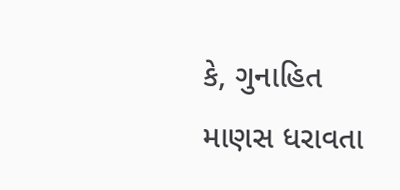કે, ગુનાહિત માણસ ધરાવતા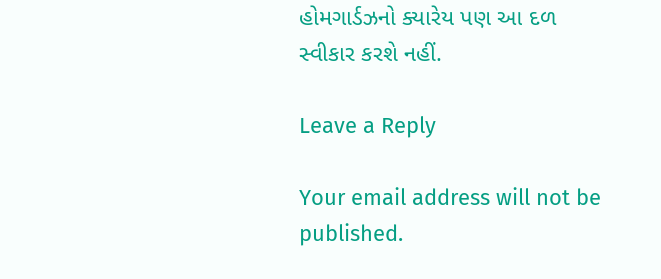હોમગાર્ડઝનો ક્યારેય પણ આ દળ
સ્વીકાર કરશે નહીં.

Leave a Reply

Your email address will not be published.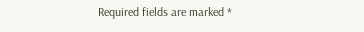Required fields are marked *